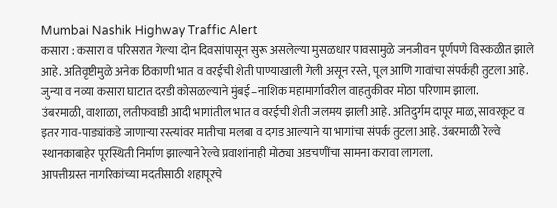Mumbai Nashik Highway Traffic Alert
कसारा : कसारा व परिसरात गेल्या दोन दिवसांपासून सुरू असलेल्या मुसळधार पावसामुळे जनजीवन पूर्णपणे विस्कळीत झाले आहे. अतिवृष्टीमुळे अनेक ठिकाणी भात व वरईची शेती पाण्याखाली गेली असून रस्ते, पूल आणि गावांचा संपर्कही तुटला आहे. जुन्या व नव्या कसारा घाटात दरडी कोसळल्याने मुंबई–नाशिक महामार्गावरील वाहतुकीवर मोठा परिणाम झाला.
उंबरमाळी, वाशाळा, लतीफवाडी आदी भागांतील भात व वरईची शेती जलमय झाली आहे. अतिदुर्गम दापूर माळ, सावरकूट व इतर गाव-पाड्यांकडे जाणाऱ्या रस्त्यांवर मातीचा मलबा व दगड आल्याने या भागांचा संपर्क तुटला आहे. उंबरमाळी रेल्वे स्थानकाबाहेर पूरस्थिती निर्माण झाल्याने रेल्वे प्रवाशांनाही मोठ्या अडचणींचा सामना करावा लागला.
आपत्तीग्रस्त नागरिकांच्या मदतीसाठी शहापूरचे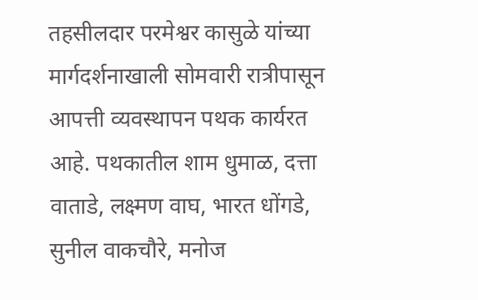तहसीलदार परमेश्वर कासुळे यांच्या मार्गदर्शनाखाली सोमवारी रात्रीपासून आपत्ती व्यवस्थापन पथक कार्यरत आहे. पथकातील शाम धुमाळ, दत्ता वाताडे, लक्ष्मण वाघ, भारत धोंगडे, सुनील वाकचौरे, मनोज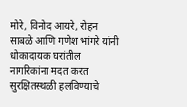मोरे, विनोद आयरे, रोहन साबळे आणि गणेश भांगरे यांनी धोकादायक घरांतील नागरिकांना मदत करत सुरक्षितस्थळी हलविण्याचे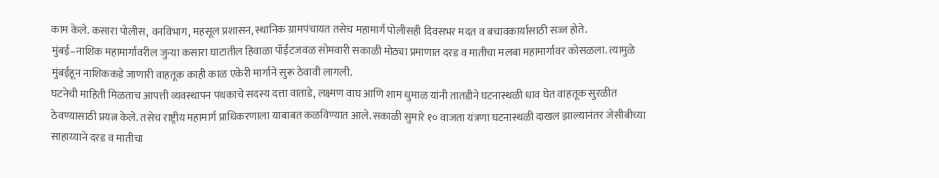काम केले. कसारा पोलीस, वनविभाग, महसूल प्रशासन, स्थानिक ग्रामपंचायत तसेच महामार्ग पोलीसही दिवसभर मदत व बचावकार्यासाठी सज्ज होते.
मुंबई–नाशिक महामार्गावरील जुन्या कसारा घाटातील हिवाळा पॉईंटजवळ सोमवारी सकाळी मोठ्या प्रमाणात दरड व मातीचा मलबा महामार्गावर कोसळला. त्यामुळे मुंबईहून नाशिककडे जाणारी वाहतूक काही काळ एकेरी मार्गाने सुरू ठेवावी लागली.
घटनेची माहिती मिळताच आपत्ती व्यवस्थापन पथकाचे सदस्य दत्ता वाताडे, लक्ष्मण वाघ आणि शाम धुमाळ यांनी तातडीने घटनास्थळी धाव घेत वाहतूक सुरळीत ठेवण्यासाठी प्रयत्न केले. तसेच राष्ट्रीय महामार्ग प्राधिकरणाला याबाबत कळविण्यात आले. सकाळी सुमारे १० वाजता यंत्रणा घटनास्थळी दाखल झाल्यानंतर जेसीबीच्या साहाय्याने दरड व मातीचा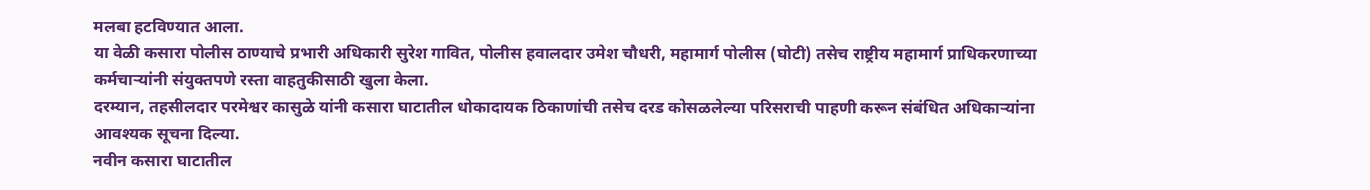मलबा हटविण्यात आला.
या वेळी कसारा पोलीस ठाण्याचे प्रभारी अधिकारी सुरेश गावित, पोलीस हवालदार उमेश चौधरी, महामार्ग पोलीस (घोटी) तसेच राष्ट्रीय महामार्ग प्राधिकरणाच्या कर्मचाऱ्यांनी संयुक्तपणे रस्ता वाहतुकीसाठी खुला केला.
दरम्यान, तहसीलदार परमेश्वर कासुळे यांनी कसारा घाटातील धोकादायक ठिकाणांची तसेच दरड कोसळलेल्या परिसराची पाहणी करून संबंधित अधिकाऱ्यांना आवश्यक सूचना दिल्या.
नवीन कसारा घाटातील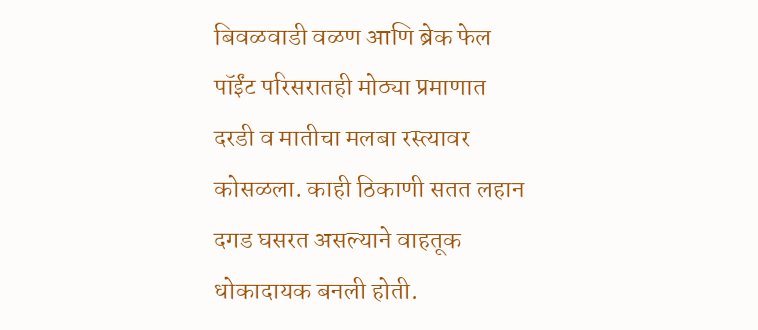बिवळवाडी वळण आणि ब्रेक फेल पॉईंट परिसरातही मोठ्या प्रमाणात दरडी व मातीचा मलबा रस्त्यावर कोसळला. काही ठिकाणी सतत लहान दगड घसरत असल्याने वाहतूक धोकादायक बनली होती.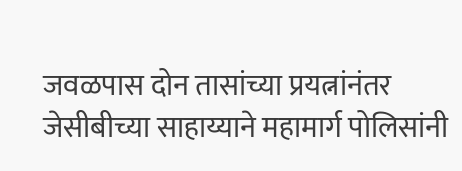जवळपास दोन तासांच्या प्रयत्नांनंतर जेसीबीच्या साहाय्याने महामार्ग पोलिसांनी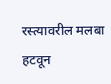रस्त्यावरील मलबा हटवून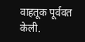वाहतूक पूर्ववत केली.